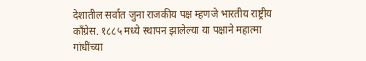देशातील सर्वात जुना राजकीय पक्ष म्हणजे भारतीय राष्ट्रीय काँग्रेस. १८८५ मध्ये स्थापन झालेल्या या पक्षाने महात्मा गांधींच्या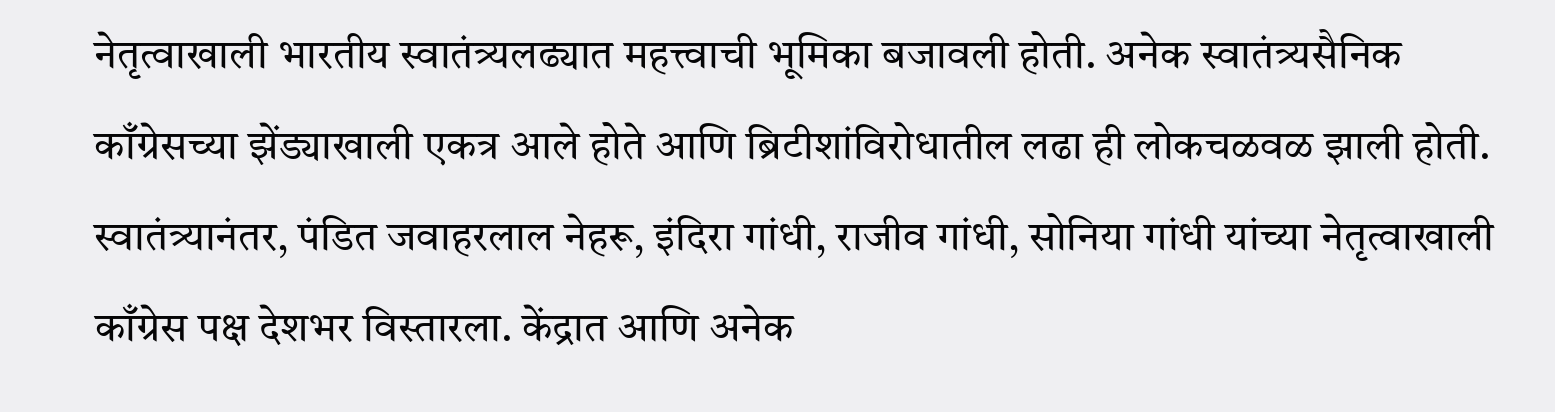नेतृत्वाखाली भारतीय स्वातंत्र्यलढ्यात महत्त्वाची भूमिका बजावली होती. अनेक स्वातंत्र्यसैनिक काँग्रेसच्या झेंड्याखाली एकत्र आले होते आणि ब्रिटीशांविरोधातील लढा ही लोकचळवळ झाली होती. स्वातंत्र्यानंतर, पंडित जवाहरलाल नेहरू, इंदिरा गांधी, राजीव गांधी, सोनिया गांधी यांच्या नेतृत्वाखाली काँग्रेस पक्ष देशभर विस्तारला. केंद्रात आणि अनेक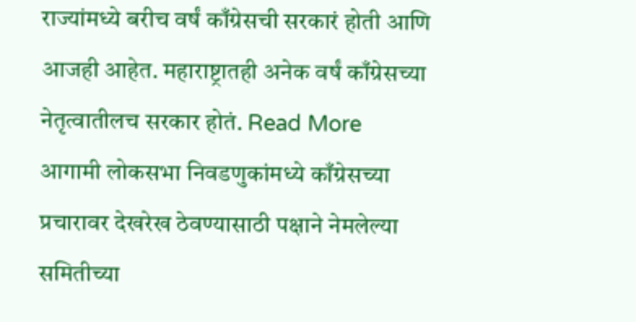राज्यांमध्ये बरीच वर्षं काँग्रेसची सरकारं होती आणि आजही आहेत. महाराष्ट्रातही अनेक वर्षं काँग्रेसच्या नेतृत्वातीलच सरकार होतं. Read More
आगामी लोकसभा निवडणुकांमध्ये काँग्रेसच्या प्रचारावर देखरेख ठेवण्यासाठी पक्षाने नेमलेल्या समितीच्या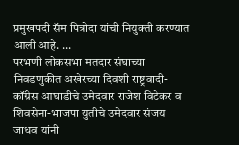प्रमुखपदी सॅम पित्रोदा यांची नियुक्ती करण्यात आली आहे. ...
परभणी लोकसभा मतदार संघाच्या निवडणुकीत अखेरच्या दिवशी राष्ट्रवादी- कॉंग्रेस आघाडीचे उमेदवार राजेश विटेकर व शिवसेना-भाजपा युतीचे उमेदवार संजय जाधव यांनी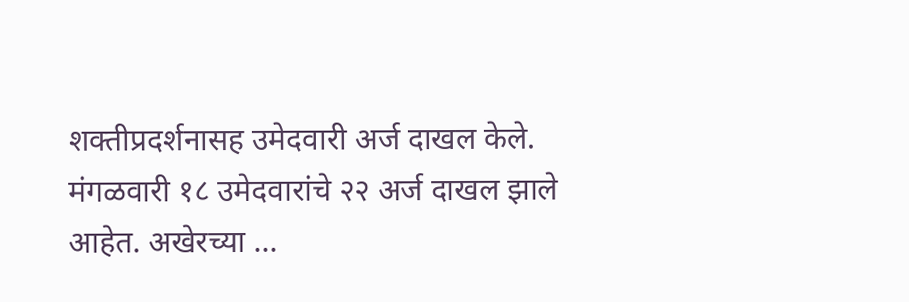शक्तीप्रदर्शनासह उमेदवारी अर्ज दाखल केले. मंगळवारी १८ उमेदवारांचे २२ अर्ज दाखल झाले आहेत. अखेरच्या ...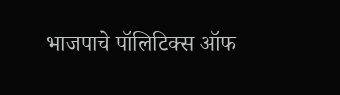भाजपाचे पॉलिटिक्स ऑफ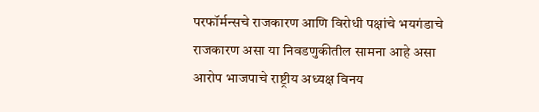परफॉर्मन्सचे राजकारण आणि विरोधी पक्षांचे भयगंडाचे राजकारण असा या निवडणुकीतील सामना आहे असा आरोप भाजपाचे राष्ट्रीय अध्यक्ष विनय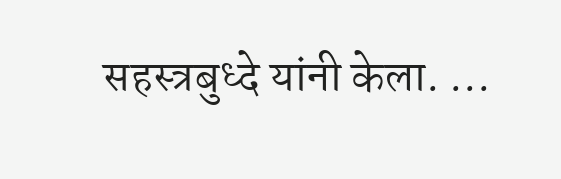सहस्त्रबुध्दे यांनी केला. ...